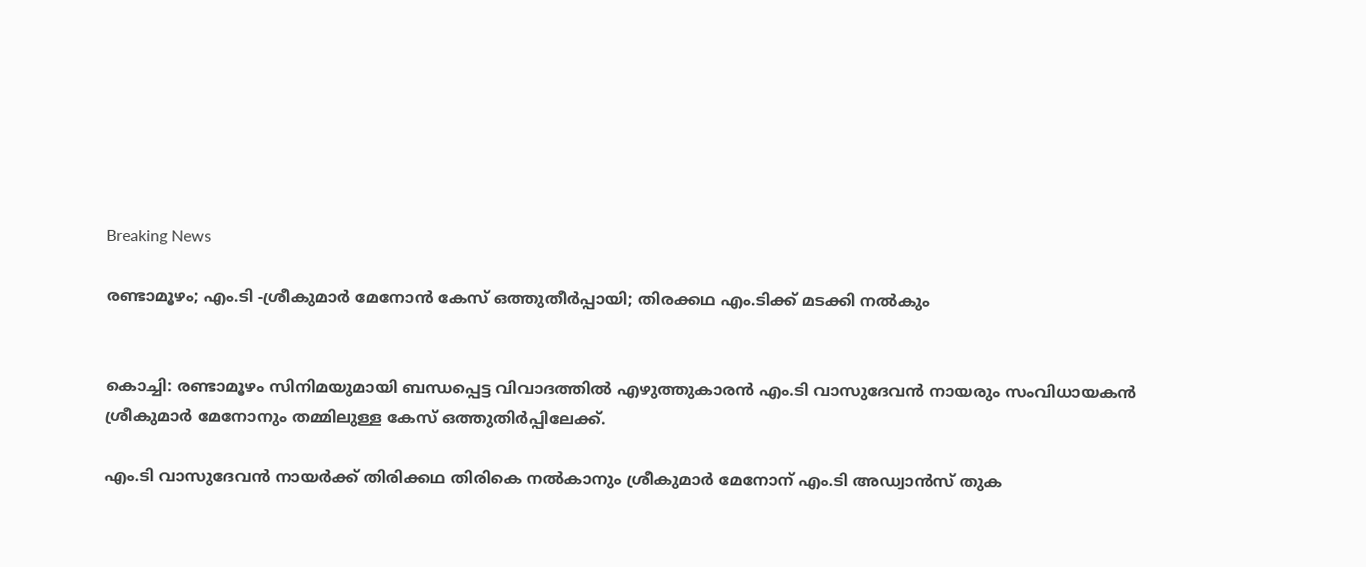Breaking News

രണ്ടാമൂഴം; എം.ടി -ശ്രീകുമാര്‍ മേനോന്‍ കേസ് ഒത്തുതീര്‍പ്പായി; തിരക്കഥ എം.ടിക്ക് മടക്കി നല്‍കും


കൊച്ചി: രണ്ടാമൂഴം സിനിമയുമായി ബന്ധപ്പെട്ട വിവാദത്തില്‍ എഴുത്തുകാരന്‍ എം.ടി വാസുദേവന്‍ നായരും സംവിധായകന്‍ ശ്രീകുമാര്‍ മേനോനും തമ്മിലുള്ള കേസ് ഒത്തുതിര്‍പ്പിലേക്ക്.

എം.ടി വാസുദേവന്‍ നായര്‍ക്ക് തിരിക്കഥ തിരികെ നല്‍കാനും ശ്രീകുമാര്‍ മേനോന് എം.ടി അഡ്വാന്‍സ് തുക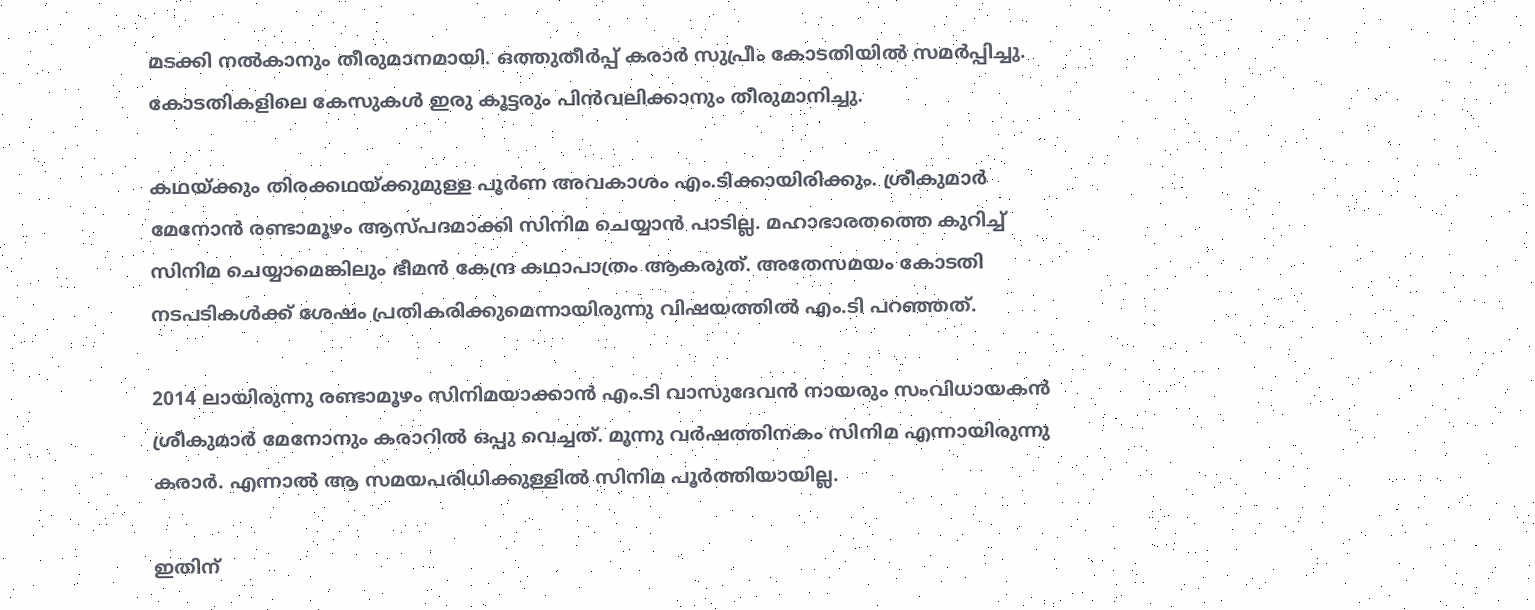മടക്കി നല്‍കാനും തീരുമാനമായി. ഒത്തുതീര്‍പ്പ് കരാര്‍ സുപ്രീം കോടതിയില്‍ സമര്‍പ്പിച്ചു. കോടതികളിലെ കേസുകള്‍ ഇരു കൂട്ടരും പിന്‍വലിക്കാനും തീരുമാനിച്ചു.

കഥയ്ക്കും തിരക്കഥയ്ക്കുമുള്ള പൂര്‍ണ അവകാശം എം.ടിക്കായിരിക്കും. ശ്രീകുമാര്‍ മേനോന്‍ രണ്ടാമൂഴം ആസ്പദമാക്കി സിനിമ ചെയ്യാന്‍ പാടില്ല. മഹാഭാരതത്തെ കുറിച്ച് സിനിമ ചെയ്യാമെങ്കിലും ഭീമന്‍ കേന്ദ്ര കഥാപാത്രം ആകരുത്. അതേസമയം കോടതി നടപടികള്‍ക്ക് ശേഷം പ്രതികരിക്കുമെന്നായിരുന്നു വിഷയത്തില്‍ എം.ടി പറഞ്ഞത്.

2014 ലായിരുന്നു രണ്ടാമൂഴം സിനിമയാക്കാന്‍ എം.ടി വാസുദേവന്‍ നായരും സംവിധായകന്‍ ശ്രീകുമാര്‍ മേനോനും കരാറില്‍ ഒപ്പു വെച്ചത്. മൂന്നു വര്‍ഷത്തിനകം സിനിമ എന്നായിരുന്നു കരാര്‍. എന്നാല്‍ ആ സമയപരിധിക്കുള്ളില്‍ സിനിമ പൂര്‍ത്തിയായില്ല.

ഇതിന്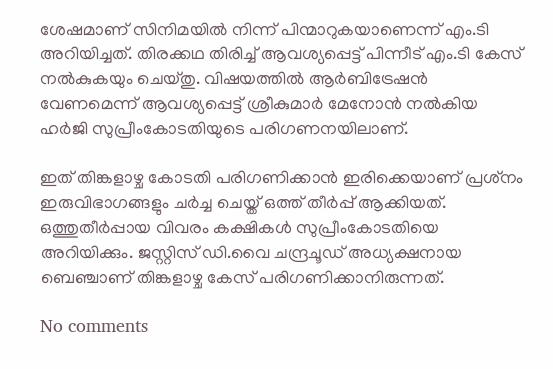ശേഷമാണ് സിനിമയില്‍ നിന്ന് പിന്മാറുകയാണെന്ന് എം.ടി അറിയിച്ചത്. തിരക്കഥ തിരിച്ച് ആവശ്യപ്പെട്ട് പിന്നീട് എം.ടി കേസ് നല്‍കുകയും ചെയ്തു. വിഷയത്തില്‍ ആര്‍ബിട്രേഷന്‍ വേണമെന്ന് ആവശ്യപ്പെട്ട് ശ്രീകുമാര്‍ മേനോന്‍ നല്‍കിയ ഹര്‍ജി സുപ്രീംകോടതിയുടെ പരിഗണനയിലാണ്.

ഇത് തിങ്കളാഴ്ച കോടതി പരിഗണിക്കാന്‍ ഇരിക്കെയാണ് പ്രശ്‌നം ഇരുവിഭാഗങ്ങളും ചര്‍ച്ച ചെയ്ത് ഒത്ത് തീര്‍പ്പ് ആക്കിയത്. ഒത്തുതീര്‍പ്പായ വിവരം കക്ഷികള്‍ സുപ്രീംകോടതിയെ അറിയിക്കും. ജസ്റ്റിസ് ഡി.വൈ ചന്ദ്രചൂഡ് അധ്യക്ഷനായ ബെഞ്ചാണ് തിങ്കളാഴ്ച കേസ് പരിഗണിക്കാനിരുന്നത്.

No comments